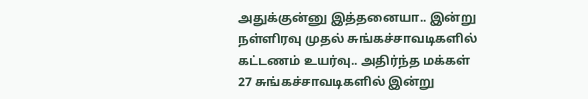அதுக்குன்னு இத்தனையா.. இன்று நள்ளிரவு முதல் சுங்கச்சாவடிகளில் கட்டணம் உயர்வு.. அதிர்ந்த மக்கள்
27 சுங்கச்சாவடிகளில் இன்று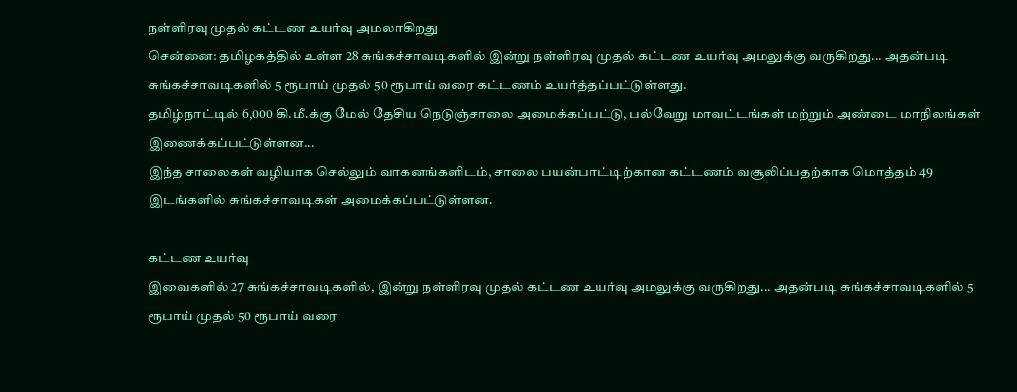நள்ளிரவு முதல் கட்டண உயர்வு அமலாகிறது
சென்னை: தமிழகத்தில் உள்ள 28 சுங்கச்சாவடிகளில் இன்று நள்ளிரவு முதல் கட்டண உயர்வு அமலுக்கு வருகிறது... அதன்படி சுங்கச்சாவடிகளில் 5 ரூபாய் முதல் 50 ரூபாய் வரை கட்டணம் உயர்த்தப்பட்டுள்ளது.
தமிழ்நாட்டில் 6,000 கி.மீ.க்கு மேல் தேசிய நெடுஞ்சாலை அமைக்கப்பட்டு, பல்வேறு மாவட்டங்கள் மற்றும் அண்டை மாநிலங்கள் இணைக்கப்பட்டுள்ளன...
இந்த சாலைகள் வழியாக செல்லும் வாகனங்களிடம், சாலை பயன்பாட்டிற்கான கட்டணம் வசூலிப்பதற்காக மொத்தம் 49 இடங்களில் சுங்கச்சாவடிகள் அமைக்கப்பட்டுள்ளன.

கட்டண உயர்வு
இவைகளில் 27 சுங்கச்சாவடிகளில், இன்று நள்ளிரவு முதல் கட்டண உயர்வு அமலுக்கு வருகிறது... அதன்படி சுங்கச்சாவடிகளில் 5 ரூபாய் முதல் 50 ரூபாய் வரை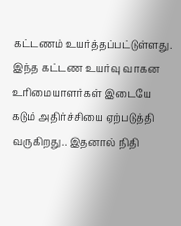கட்டணம் உயர்த்தப்பட்டுள்ளது. இந்த கட்டண உயர்வு வாகன உரிமையாளர்கள் இடையே கடும் அதிர்ச்சியை ஏற்படுத்தி வருகிறது.. இதனால் நிதி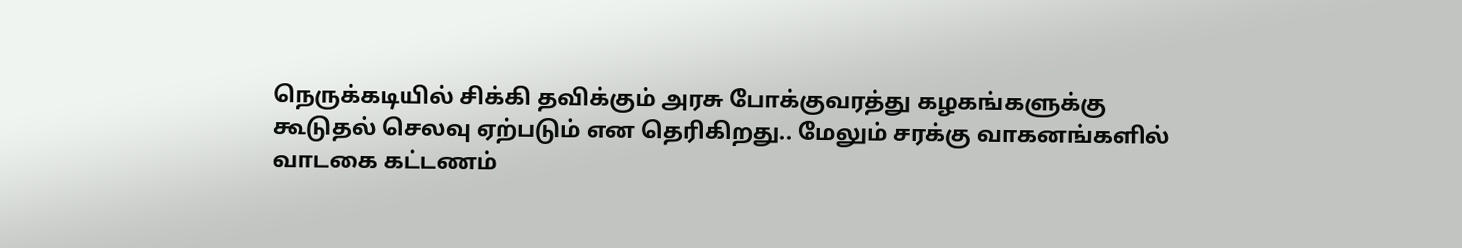நெருக்கடியில் சிக்கி தவிக்கும் அரசு போக்குவரத்து கழகங்களுக்கு கூடுதல் செலவு ஏற்படும் என தெரிகிறது.. மேலும் சரக்கு வாகனங்களில் வாடகை கட்டணம்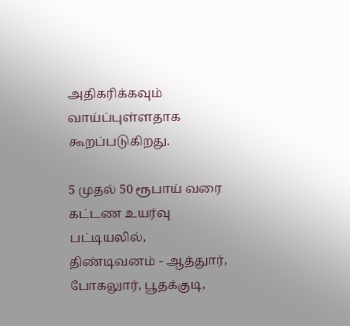அதிகரிக்கவும் வாய்ப்புள்ளதாக கூறப்படுகிறது.

5 முதல் 50 ரூபாய் வரை
கட்டண உயர்வு பட்டியலில், திண்டிவனம் - ஆத்துார், போகலுார், பூதக்குடி,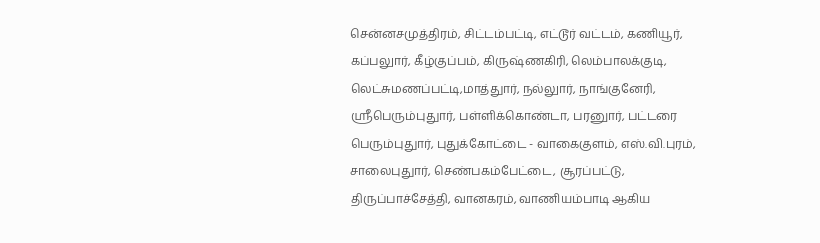சென்னசமுத்திரம், சிட்டம்பட்டி, எட்டூர் வட்டம், கணியூர், கப்பலுார், கீழ்குப்பம், கிருஷ்ணகிரி, லெம்பாலக்குடி, லெட்சுமணப்பட்டி,மாத்துார், நல்லுார், நாங்குனேரி, ஸ்ரீபெரும்புதுார், பள்ளிக்கொண்டா, பரனுார், பட்டரை பெரும்புதுார், புதுக்கோட்டை - வாகைகுளம், எஸ்.வி.புரம், சாலைபுதுார், செண்பகம்பேட்டை, சூரப்பட்டு, திருப்பாச்சேத்தி, வானகரம், வாணியம்பாடி ஆகிய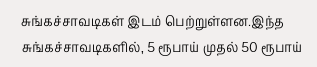சுங்கச்சாவடிகள் இடம் பெற்றுள்ளன.இந்த சுங்கச்சாவடிகளில், 5 ரூபாய் முதல் 50 ரூபாய்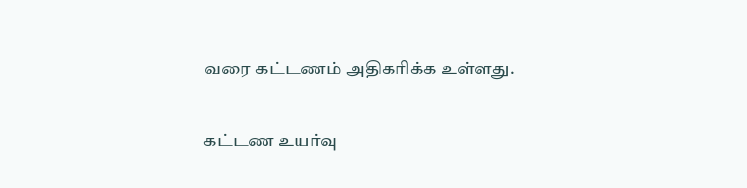வரை கட்டணம் அதிகரிக்க உள்ளது.

கட்டண உயர்வு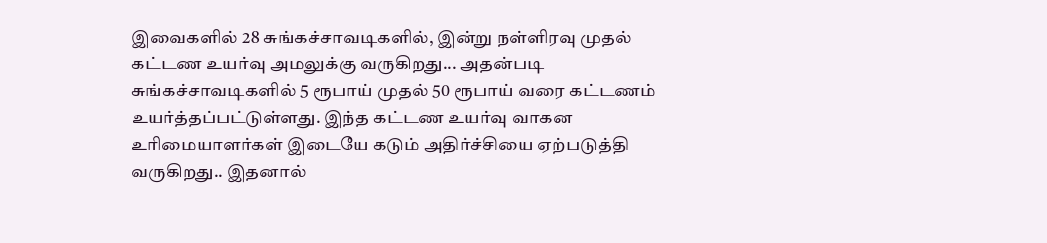இவைகளில் 28 சுங்கச்சாவடிகளில், இன்று நள்ளிரவு முதல் கட்டண உயர்வு அமலுக்கு வருகிறது... அதன்படி சுங்கச்சாவடிகளில் 5 ரூபாய் முதல் 50 ரூபாய் வரை கட்டணம் உயர்த்தப்பட்டுள்ளது. இந்த கட்டண உயர்வு வாகன உரிமையாளர்கள் இடையே கடும் அதிர்ச்சியை ஏற்படுத்தி வருகிறது.. இதனால்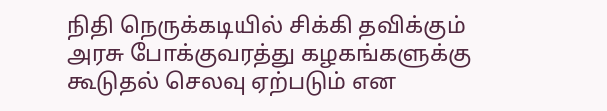நிதி நெருக்கடியில் சிக்கி தவிக்கும் அரசு போக்குவரத்து கழகங்களுக்கு கூடுதல் செலவு ஏற்படும் என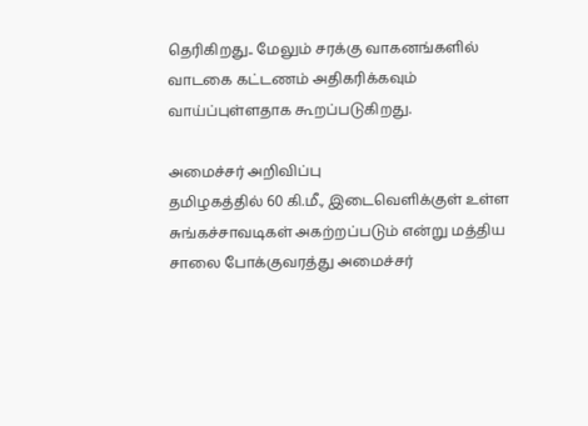தெரிகிறது.. மேலும் சரக்கு வாகனங்களில் வாடகை கட்டணம் அதிகரிக்கவும் வாய்ப்புள்ளதாக கூறப்படுகிறது.

அமைச்சர் அறிவிப்பு
தமிழகத்தில் 60 கி.மீ., இடைவெளிக்குள் உள்ள சுங்கச்சாவடிகள் அகற்றப்படும் என்று மத்திய சாலை போக்குவரத்து அமைச்சர்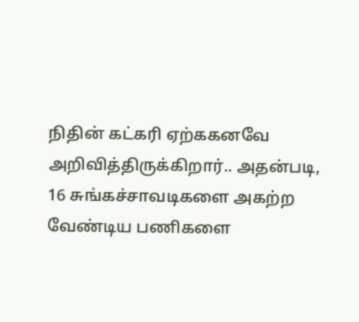நிதின் கட்கரி ஏற்ககனவே அறிவித்திருக்கிறார்.. அதன்படி, 16 சுங்கச்சாவடிகளை அகற்ற வேண்டிய பணிகளை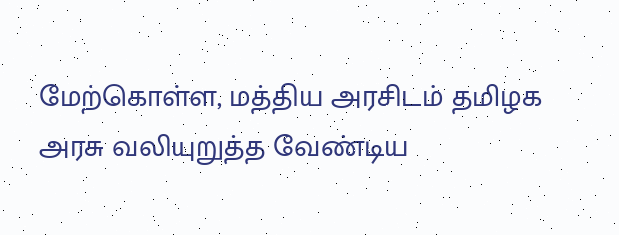மேற்கொள்ள, மத்திய அரசிடம் தமிழக அரசு வலியுறுத்த வேண்டிய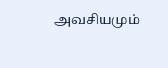அவசியமும்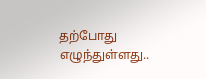தற்போது எழுந்துள்ளது..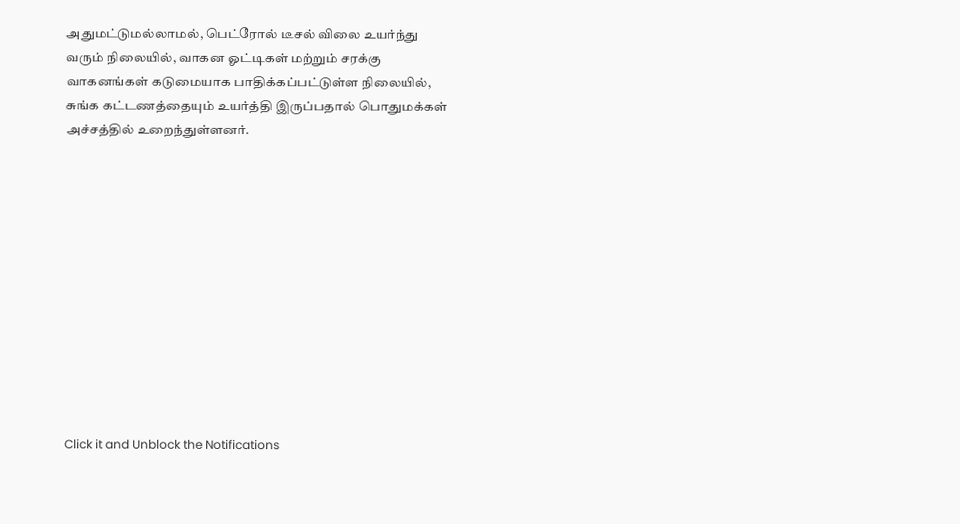அதுமட்டுமல்லாமல், பெட்ரோல் டீசல் விலை உயர்ந்து வரும் நிலையில், வாகன ஓட்டிகள் மற்றும் சரக்கு வாகனங்கள் கடுமையாக பாதிக்கப்பட்டுள்ள நிலையில், சுங்க கட்டணத்தையும் உயர்த்தி இருப்பதால் பொதுமக்கள் அச்சத்தில் உறைந்துள்ளனர்.












Click it and Unblock the Notifications